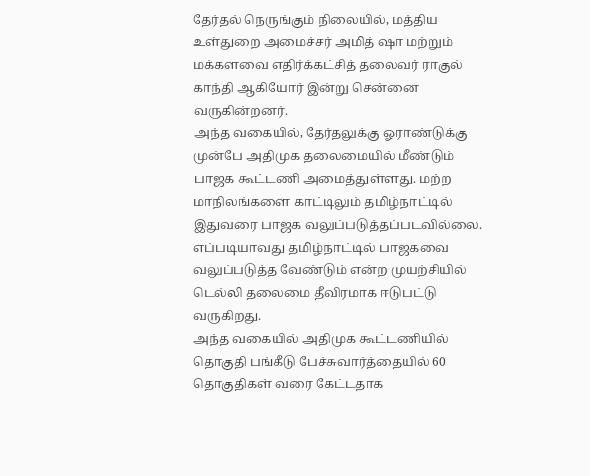தேர்தல் நெருங்கும் நிலையில், மத்திய உள்துறை அமைச்சர் அமித் ஷா மற்றும் மக்களவை எதிர்க்கட்சித் தலைவர் ராகுல் காந்தி ஆகியோர் இன்று சென்னை வருகின்றனர்.
அந்த வகையில், தேர்தலுக்கு ஓராண்டுக்கு முன்பே அதிமுக தலைமையில் மீண்டும் பாஜக கூட்டணி அமைத்துள்ளது. மற்ற மாநிலங்களை காட்டிலும் தமிழ்நாட்டில் இதுவரை பாஜக வலுப்படுத்தப்படவில்லை. எப்படியாவது தமிழ்நாட்டில் பாஜகவை வலுப்படுத்த வேண்டும் என்ற முயற்சியில் டெல்லி தலைமை தீவிரமாக ஈடுபட்டு வருகிறது.
அந்த வகையில் அதிமுக கூட்டணியில் தொகுதி பங்கீடு பேச்சுவார்த்தையில் 60 தொகுதிகள் வரை கேட்டதாக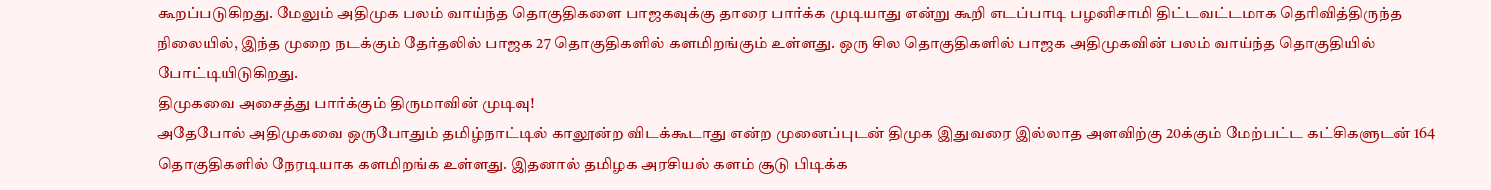கூறப்படுகிறது. மேலும் அதிமுக பலம் வாய்ந்த தொகுதிகளை பாஜகவுக்கு தாரை பார்க்க முடியாது என்று கூறி எடப்பாடி பழனிசாமி திட்டவட்டமாக தெரிவித்திருந்த நிலையில், இந்த முறை நடக்கும் தேர்தலில் பாஜக 27 தொகுதிகளில் களமிறங்கும் உள்ளது. ஒரு சில தொகுதிகளில் பாஜக அதிமுகவின் பலம் வாய்ந்த தொகுதியில் போட்டியிடுகிறது.
திமுகவை அசைத்து பார்க்கும் திருமாவின் முடிவு!
அதேபோல் அதிமுகவை ஒருபோதும் தமிழ்நாட்டில் காலூன்ற விடக்கூடாது என்ற முனைப்புடன் திமுக இதுவரை இல்லாத அளவிற்கு 20க்கும் மேற்பட்ட கட்சிகளுடன் 164 தொகுதிகளில் நேரடியாக களமிறங்க உள்ளது. இதனால் தமிழக அரசியல் களம் சூடு பிடிக்க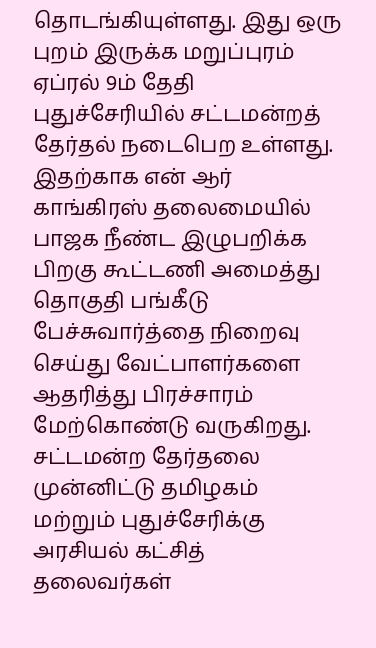தொடங்கியுள்ளது. இது ஒரு புறம் இருக்க மறுப்புரம் ஏப்ரல் 9ம் தேதி புதுச்சேரியில் சட்டமன்றத் தேர்தல் நடைபெற உள்ளது.
இதற்காக என் ஆர் காங்கிரஸ் தலைமையில் பாஜக நீண்ட இழுபறிக்க பிறகு கூட்டணி அமைத்து தொகுதி பங்கீடு பேச்சுவார்த்தை நிறைவு செய்து வேட்பாளர்களை ஆதரித்து பிரச்சாரம் மேற்கொண்டு வருகிறது. சட்டமன்ற தேர்தலை முன்னிட்டு தமிழகம் மற்றும் புதுச்சேரிக்கு அரசியல் கட்சித் தலைவர்கள்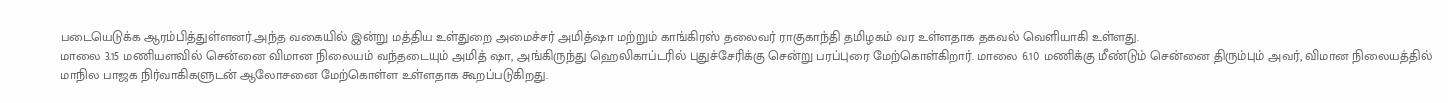படையெடுக்க ஆரம்பித்துள்ளனர்.அந்த வகையில் இன்று மத்திய உள்துறை அமைச்சர் அமித்ஷா மற்றும் காங்கிரஸ் தலைவர் ராகுகாந்தி தமிழகம் வர உள்ளதாக தகவல் வெளியாகி உள்ளது.
மாலை 3.15 மணியளவில் சென்னை விமான நிலையம் வந்தடையும் அமித் ஷா, அங்கிருந்து ஹெலிகாப்டரில் புதுச்சேரிக்கு சென்று பரப்புரை மேற்கொள்கிறார். மாலை 6.10 மணிக்கு மீண்டும் சென்னை திரும்பும் அவர், விமான நிலையத்தில் மாநில பாஜக நிர்வாகிகளுடன் ஆலோசனை மேற்கொள்ள உள்ளதாக கூறப்படுகிறது.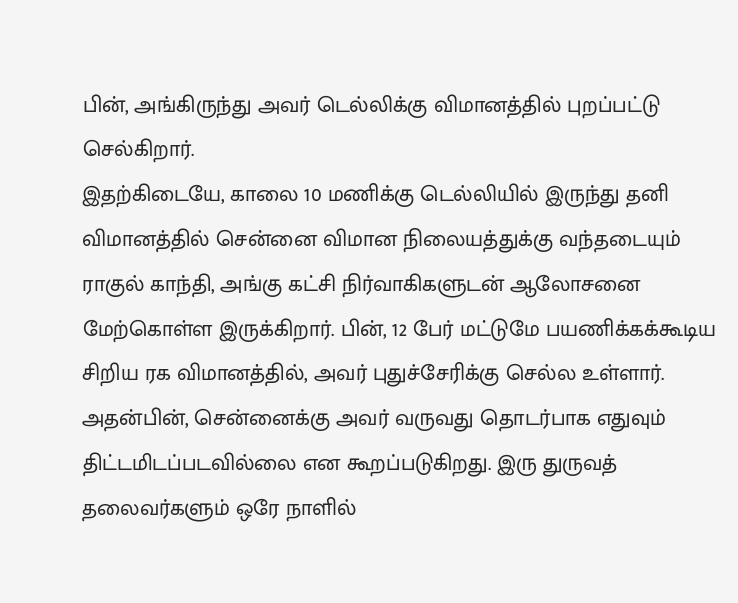பின், அங்கிருந்து அவர் டெல்லிக்கு விமானத்தில் புறப்பட்டு செல்கிறார்.
இதற்கிடையே, காலை 10 மணிக்கு டெல்லியில் இருந்து தனி விமானத்தில் சென்னை விமான நிலையத்துக்கு வந்தடையும் ராகுல் காந்தி, அங்கு கட்சி நிர்வாகிகளுடன் ஆலோசனை மேற்கொள்ள இருக்கிறார். பின், 12 பேர் மட்டுமே பயணிக்கக்கூடிய சிறிய ரக விமானத்தில், அவர் புதுச்சேரிக்கு செல்ல உள்ளார். அதன்பின், சென்னைக்கு அவர் வருவது தொடர்பாக எதுவும் திட்டமிடப்படவில்லை என கூறப்படுகிறது. இரு துருவத் தலைவர்களும் ஒரே நாளில்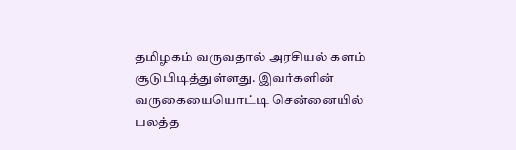தமிழகம் வருவதால் அரசியல் களம் சூடுபிடித்துள்ளது. இவர்களின் வருகையையொட்டி சென்னையில் பலத்த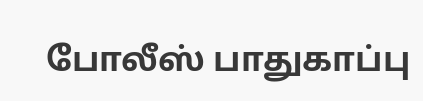போலீஸ் பாதுகாப்பு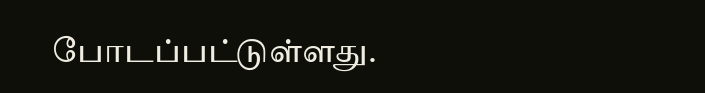போடப்பட்டுள்ளது.